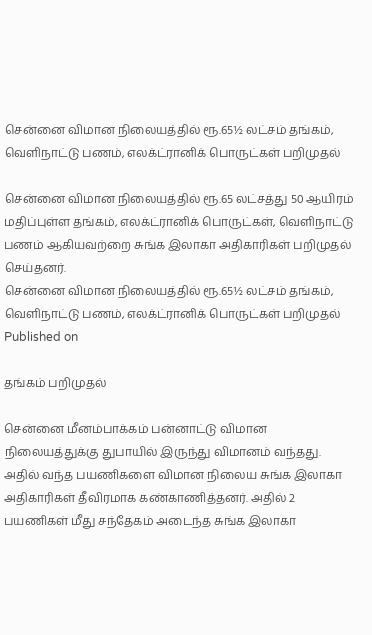சென்னை விமான நிலையத்தில் ரூ.65½ லட்சம் தங்கம், வெளிநாட்டு பணம், எலக்ட்ரானிக் பொருட்கள் பறிமுதல்

சென்னை விமான நிலையத்தில் ரூ.65 லட்சத்து 50 ஆயிரம் மதிப்புள்ள தங்கம், எலக்ட்ரானிக் பொருட்கள், வெளிநாட்டு பணம் ஆகியவற்றை சுங்க இலாகா அதிகாரிகள் பறிமுதல் செய்தனர்.
சென்னை விமான நிலையத்தில் ரூ.65½ லட்சம் தங்கம், வெளிநாட்டு பணம், எலக்ட்ரானிக் பொருட்கள் பறிமுதல்
Published on

தங்கம் பறிமுதல்

சென்னை மீனம்பாக்கம் பன்னாட்டு விமான நிலையத்துக்கு துபாயில் இருந்து விமானம் வந்தது. அதில் வந்த பயணிகளை விமான நிலைய சுங்க இலாகா அதிகாரிகள் தீவிரமாக கண்காணித்தனர். அதில் 2 பயணிகள் மீது சந்தேகம் அடைந்த சுங்க இலாகா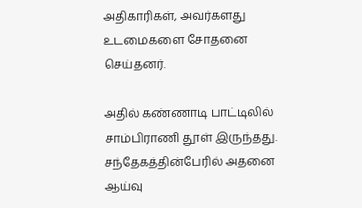அதிகாரிகள், அவர்களது உடமைகளை சோதனை செய்தனர்.

அதில் கண்ணாடி பாட்டிலில் சாம்பிராணி தூள் இருந்தது. சந்தேகத்தின்பேரில் அதனை ஆய்வு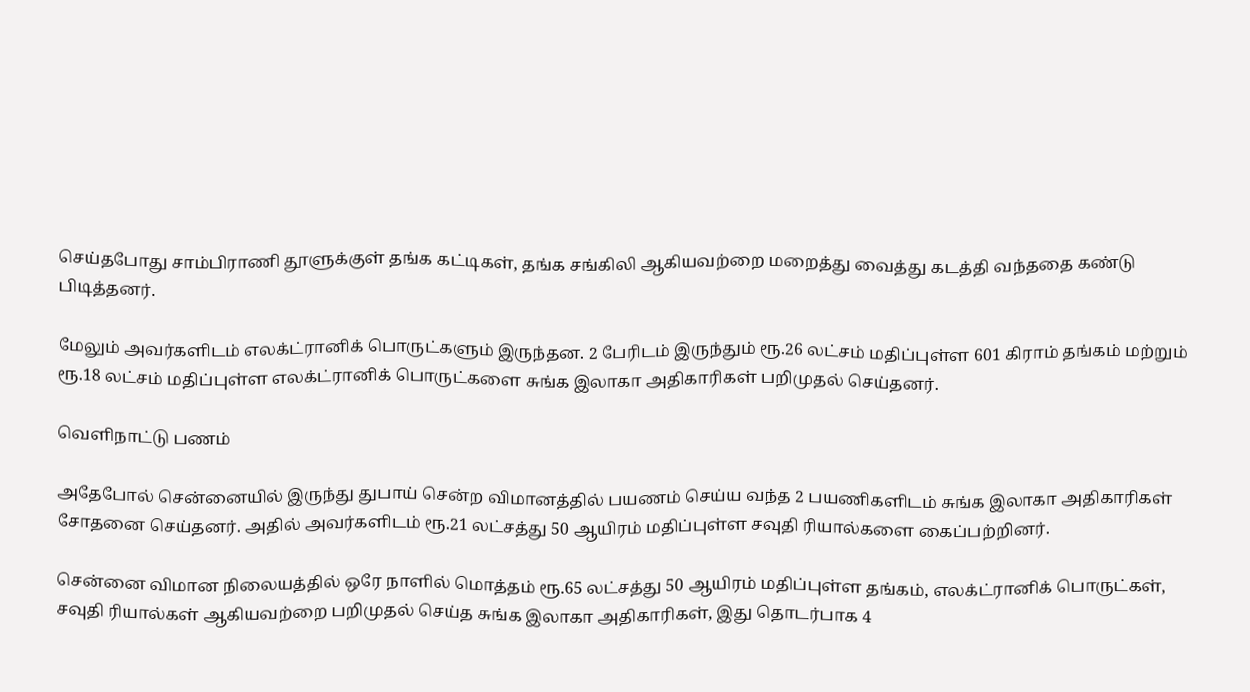செய்தபோது சாம்பிராணி தூளுக்குள் தங்க கட்டிகள், தங்க சங்கிலி ஆகியவற்றை மறைத்து வைத்து கடத்தி வந்ததை கண்டு பிடித்தனர்.

மேலும் அவர்களிடம் எலக்ட்ரானிக் பொருட்களும் இருந்தன. 2 பேரிடம் இருந்தும் ரூ.26 லட்சம் மதிப்புள்ள 601 கிராம் தங்கம் மற்றும் ரூ.18 லட்சம் மதிப்புள்ள எலக்ட்ரானிக் பொருட்களை சுங்க இலாகா அதிகாரிகள் பறிமுதல் செய்தனர்.

வெளிநாட்டு பணம்

அதேபோல் சென்னையில் இருந்து துபாய் சென்ற விமானத்தில் பயணம் செய்ய வந்த 2 பயணிகளிடம் சுங்க இலாகா அதிகாரிகள் சோதனை செய்தனர். அதில் அவர்களிடம் ரூ.21 லட்சத்து 50 ஆயிரம் மதிப்புள்ள சவுதி ரியால்களை கைப்பற்றினர்.

சென்னை விமான நிலையத்தில் ஒரே நாளில் மொத்தம் ரூ.65 லட்சத்து 50 ஆயிரம் மதிப்புள்ள தங்கம், எலக்ட்ரானிக் பொருட்கள், சவுதி ரியால்கள் ஆகியவற்றை பறிமுதல் செய்த சுங்க இலாகா அதிகாரிகள், இது தொடர்பாக 4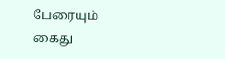பேரையும் கைது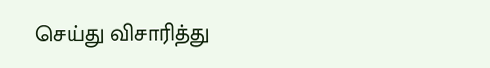செய்து விசாரித்து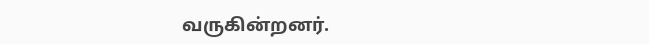வருகின்றனர்.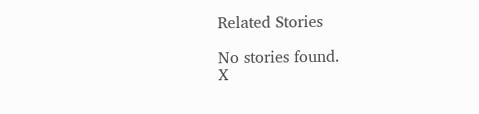Related Stories

No stories found.
X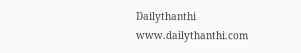Dailythanthi
www.dailythanthi.com